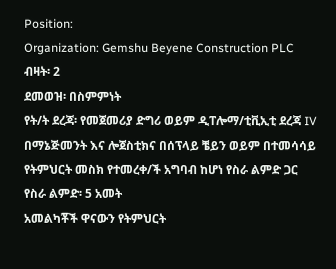Position:
Organization: Gemshu Beyene Construction PLC
ብዛት፡ 2
ደመወዝ፡ በስምምነት
የት/ት ደረጃ፡ የመጀመሪያ ድግሪ ወይም ዲፐሎማ/ቲቪኢቲ ደረጃ IV በማኔጅመንት እና ሎጀስቲክና በሰፕላይ ቼይን ወይም በተመሳሳይ የትምህርት መስክ የተመረቀ/ች አግባብ ከሆነ የስራ ልምድ ጋር
የስራ ልምድ፡ 5 አመት
አመልካቾች ዋናውን የትምህርት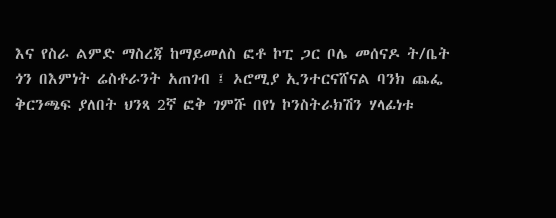እና የስራ ልምድ ማስረጃ ከማይመለስ ፎቶ ኮፒ ጋር ቦሌ መሰናዶ ት/ቤት ጎን በእምነት ሬስቶራንት አጠገብ ፤ ኦሮሚያ ኢንተርናሸናል ባንክ ጨፌ ቅርንጫፍ ያለበት ህንጻ 2ኛ ፎቅ ገምሹ በየነ ኮንስትራክሽን ሃላፊነቱ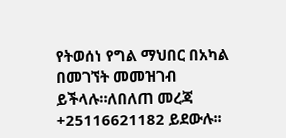የትወሰነ የግል ማህበር በአካል በመገኘት መመዝገብ ይችላሉ።ለበለጠ መረጃ +25116621182 ይደውሉ፡፡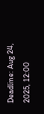Deadline: Aug 24, 2025, 12:00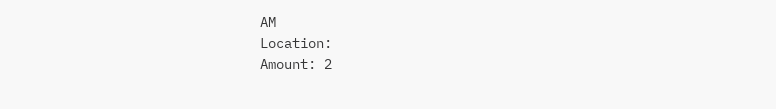AM
Location:
Amount: 2